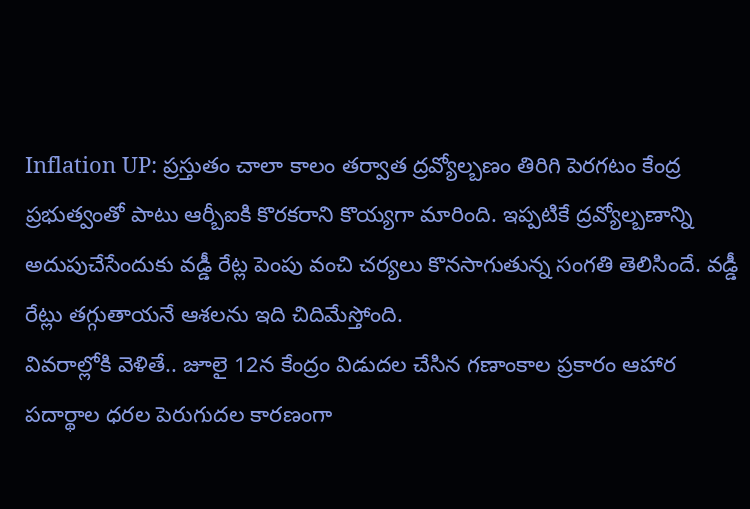Inflation UP: ప్రస్తుతం చాలా కాలం తర్వాత ద్రవ్యోల్బణం తిరిగి పెరగటం కేంద్ర ప్రభుత్వంతో పాటు ఆర్బీఐకి కొరకరాని కొయ్యగా మారింది. ఇప్పటికే ద్రవ్యోల్బణాన్ని అదుపుచేసేందుకు వడ్డీ రేట్ల పెంపు వంచి చర్యలు కొనసాగుతున్న సంగతి తెలిసిందే. వడ్డీ రేట్లు తగ్గుతాయనే ఆశలను ఇది చిదిమేస్తోంది.
వివరాల్లోకి వెళితే.. జూలై 12న కేంద్రం విడుదల చేసిన గణాంకాల ప్రకారం ఆహార పదార్థాల ధరల పెరుగుదల కారణంగా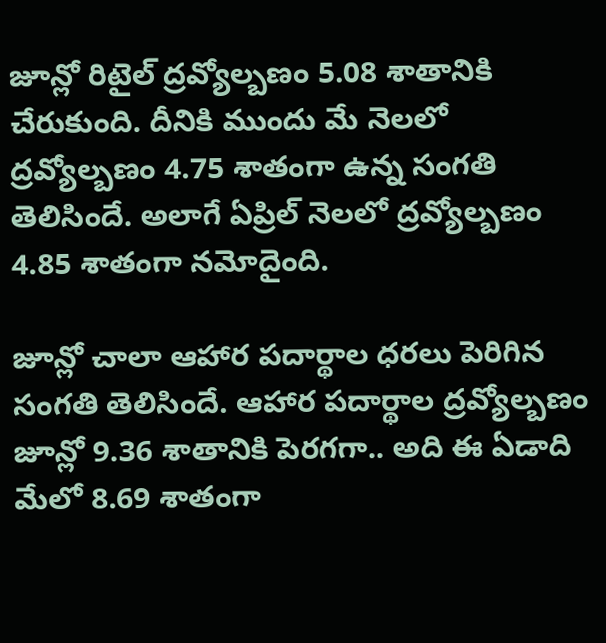జూన్లో రిటైల్ ద్రవ్యోల్బణం 5.08 శాతానికి చేరుకుంది. దీనికి ముందు మే నెలలో ద్రవ్యోల్బణం 4.75 శాతంగా ఉన్న సంగతి తెలిసిందే. అలాగే ఏప్రిల్ నెలలో ద్రవ్యోల్బణం 4.85 శాతంగా నమోదైంది.

జూన్లో చాలా ఆహార పదార్థాల ధరలు పెరిగిన సంగతి తెలిసిందే. ఆహార పదార్థాల ద్రవ్యోల్బణం జూన్లో 9.36 శాతానికి పెరగగా.. అది ఈ ఏడాది మేలో 8.69 శాతంగా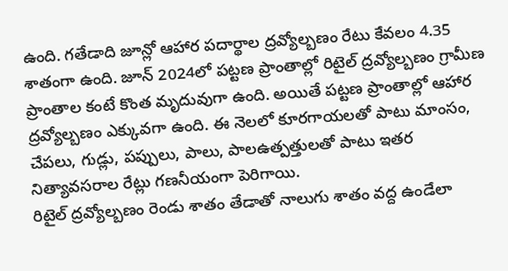ఉంది. గతేడాది జూన్లో ఆహార పదార్థాల ద్రవ్యోల్బణం రేటు కేవలం 4.35 శాతంగా ఉంది. జూన్ 2024లో పట్టణ ప్రాంతాల్లో రిటైల్ ద్రవ్యోల్బణం గ్రామీణ ప్రాంతాల కంటే కొంత మృదువుగా ఉంది. అయితే పట్టణ ప్రాంతాల్లో ఆహార ద్రవ్యోల్బణం ఎక్కువగా ఉంది. ఈ నెలలో కూరగాయలతో పాటు మాంసం, చేపలు, గుడ్లు, పప్పులు, పాలు, పాలఉత్పత్తులతో పాటు ఇతర నిత్యావసరాల రేట్లు గణనీయంగా పెరిగాయి.
రిటైల్ ద్రవ్యోల్బణం రెండు శాతం తేడాతో నాలుగు శాతం వద్ద ఉండేలా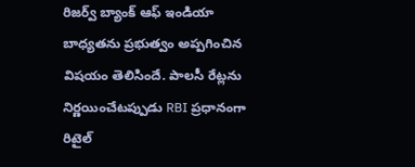రిజర్వ్ బ్యాంక్ ఆఫ్ ఇండియా బాధ్యతను ప్రభుత్వం అప్పగించిన విషయం తెలిసిందే. పాలసీ రేట్లను నిర్ణయించేటప్పుడు RBI ప్రధానంగా రిటైల్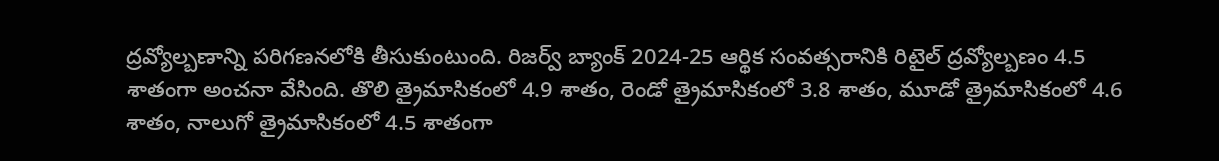ద్రవ్యోల్బణాన్ని పరిగణనలోకి తీసుకుంటుంది. రిజర్వ్ బ్యాంక్ 2024-25 ఆర్థిక సంవత్సరానికి రిటైల్ ద్రవ్యోల్బణం 4.5 శాతంగా అంచనా వేసింది. తొలి త్రైమాసికంలో 4.9 శాతం, రెండో త్రైమాసికంలో 3.8 శాతం, మూడో త్రైమాసికంలో 4.6 శాతం, నాలుగో త్రైమాసికంలో 4.5 శాతంగా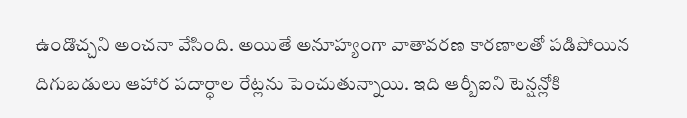ఉండొచ్చని అంచనా వేసింది. అయితే అనూహ్యంగా వాతావరణ కారణాలతో పడిపోయిన దిగుబడులు ఆహార పదార్ధాల రేట్లను పెంచుతున్నాయి. ఇది ఆర్బీఐని టెన్షన్లోకి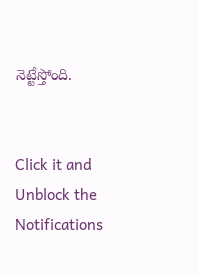నెట్టేస్తోంది.


Click it and Unblock the Notifications